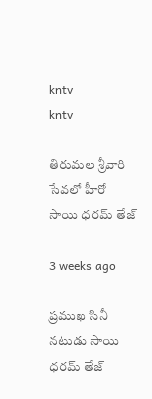kntv
kntv

తిరుమల శ్రీవారి సేవలో హీరో సాయి ధరమ్ తేజ్

3 weeks ago

ప్రముఖ సినీ నటుడు సాయి ధరమ్ తేజ్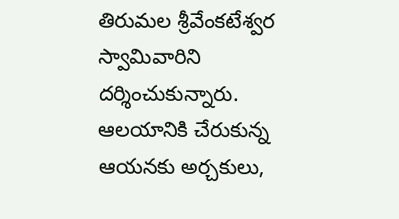తిరుమల శ్రీవేంకటేశ్వర స్వామివారిని దర్శించుకున్నారు. ఆలయానికి చేరుకున్న ఆయనకు అర్చకులు,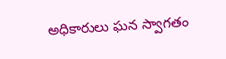అధికారులు ఘన స్వాగతం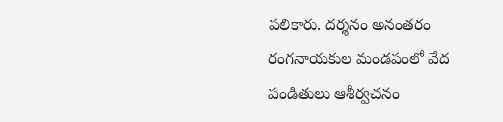పలికారు. దర్శనం అనంతరం రంగనాయకుల మండపంలో వేద పండితులు ఆశీర్వచనం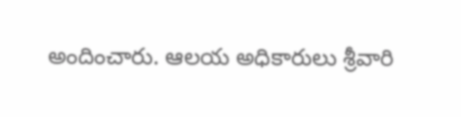అందించారు. ఆలయ అధికారులు శ్రీవారి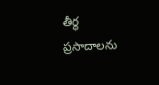తీర్థ ప్రసాదాలను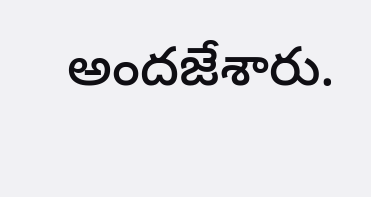అందజేశారు.